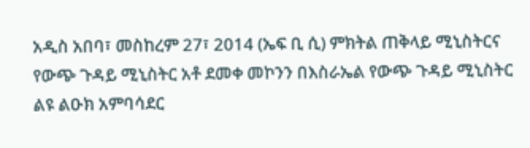አዲስ አበባ፣ መስከረም 27፣ 2014 (ኤፍ ቢ ሲ) ምክትል ጠቅላይ ሚኒስትርና የውጭ ጉዳይ ሚኒስትር አቶ ደመቀ መኮንን በእስራኤል የውጭ ጉዳይ ሚኒስትር ልዩ ልዑክ አምባሳደር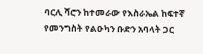ባርሊ ሻሮን ከተመራው የእስራኤል ከፍተኛ የመንግስት የልዑካን ቡድን አባላት ጋር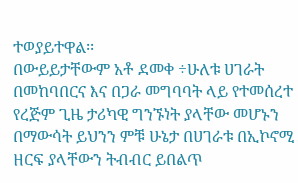ተወያይተዋል፡፡
በውይይታቸውም አቶ ደመቀ ÷ሁለቱ ሀገራት በመከባበርና እና በጋራ መግባባት ላይ የተመሰረተ የረጅም ጊዜ ታሪካዊ ግንኙነት ያላቸው መሆኑን በማውሳት ይህንን ምቹ ሁኔታ በሀገራቱ በኢኮኖሚ ዘርፍ ያላቸውን ትብብር ይበልጥ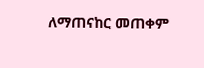ለማጠናከር መጠቀም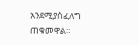አንደሚያስፈለግ ጠቁመዋል።